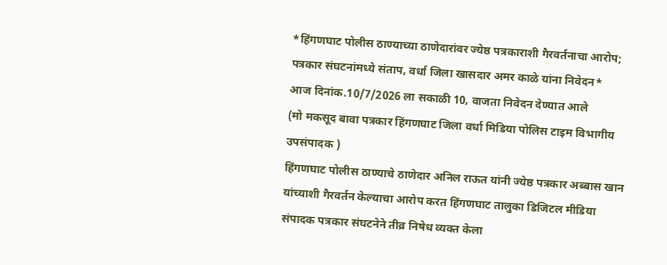*हिंगणघाट पोलीस ठाण्याच्या ठाणेदारांवर ज्येष्ठ पत्रकाराशी गैरवर्तनाचा आरोप; पत्रकार संघटनांमध्ये संताप, वर्धा जिला खासदार अमर काळे यांना निवेदन*
आज दिनांक.10/7/2026 ला सकाळी 10, वाजता निवेदन देण्यात आले
(मो मकसूद बावा पत्रकार हिंगणघाट जिला वर्धा मिडिया पोलिस टाइम विभागीय उपसंपादक )
हिंगणघाट पोलीस ठाण्याचे ठाणेदार अनिल राऊत यांनी ज्येष्ठ पत्रकार अब्बास खान यांच्याशी गैरवर्तन केल्याचा आरोप करत हिंगणघाट तालुका डिजिटल मीडिया संपादक पत्रकार संघटनेने तीव्र निषेध व्यक्त केला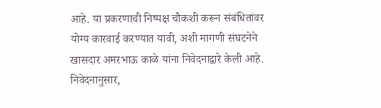आहे. या प्रकरणाची निष्पक्ष चौकशी करून संबंधितांवर योग्य कारवाई करण्यात यावी, अशी मागणी संघटनेने खासदार अमरभाऊ काळे यांना निवेदनाद्वारे केली आहे.
निवेदनानुसार,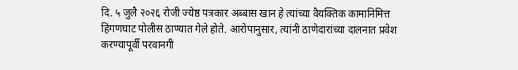दि. ५ जुलै २०२६ रोजी ज्येष्ठ पत्रकार अब्बास खान हे त्यांच्या वैयक्तिक कामानिमित्त हिंगणघाट पोलीस ठाण्यात गेले होते. आरोपानुसार, त्यांनी ठाणेदारांच्या दालनात प्रवेश करण्यापूर्वी परवानगी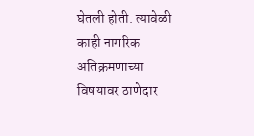घेतली होती. त्यावेळी काही नागरिक अतिक्रमणाच्या विषयावर ठाणेदार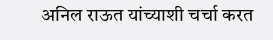अनिल राऊत यांच्याशी चर्चा करत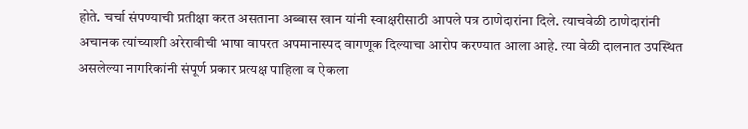होते. चर्चा संपण्याची प्रतीक्षा करत असताना अब्बास खान यांनी स्वाक्षरीसाठी आपले पत्र ठाणेदारांना दिले. त्याचवेळी ठाणेदारांनी अचानक त्यांच्याशी अरेरावीची भाषा वापरत अपमानास्पद वागणूक दिल्याचा आरोप करण्यात आला आहे. त्या वेळी दालनात उपस्थित असलेल्या नागरिकांनी संपूर्ण प्रकार प्रत्यक्ष पाहिला व ऐकला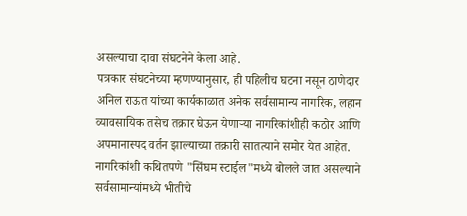असल्याचा दावा संघटनेने केला आहे.
पत्रकार संघटनेच्या म्हणण्यानुसार, ही पहिलीच घटना नसून ठाणेदार अनिल राऊत यांच्या कार्यकाळात अनेक सर्वसामान्य नागरिक, लहान व्यावसायिक तसेच तक्रार घेऊन येणाऱ्या नागरिकांशीही कठोर आणि अपमानास्पद वर्तन झाल्याच्या तक्रारी सातत्याने समोर येत आहेत. नागरिकांशी कथितपणे "सिंघम स्टाईल"मध्ये बोलले जात असल्याने सर्वसामान्यांमध्ये भीतीचे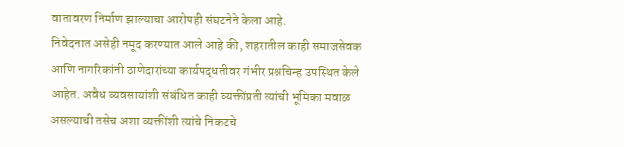वातावरण निर्माण झाल्याचा आरोपही संघटनेने केला आहे.
निवेदनात असेही नमूद करण्यात आले आहे की, शहरातील काही समाजसेवक आणि नागरिकांनी ठाणेदारांच्या कार्यपद्धतीवर गंभीर प्रश्नचिन्ह उपस्थित केले आहेत. अवैध व्यवसायांशी संबंधित काही व्यक्तींप्रती त्यांची भूमिका मवाळ असल्याची तसेच अशा व्यक्तींशी त्यांचे निकटचे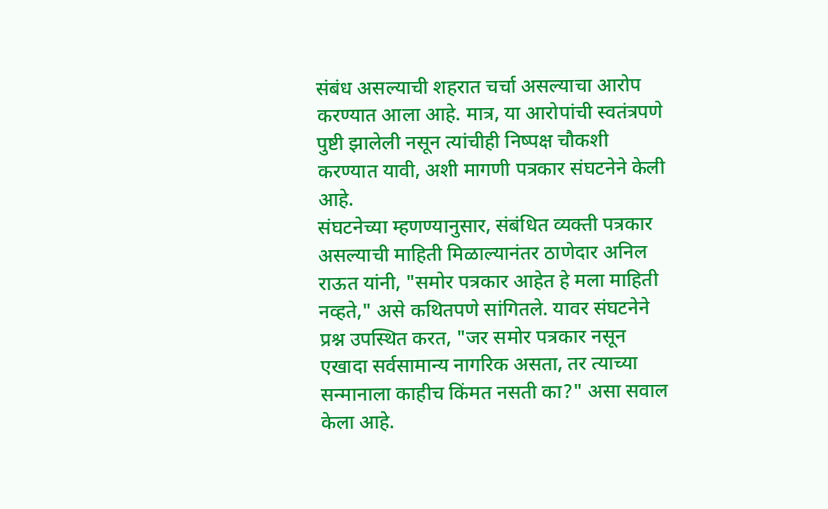संबंध असल्याची शहरात चर्चा असल्याचा आरोप करण्यात आला आहे. मात्र, या आरोपांची स्वतंत्रपणे पुष्टी झालेली नसून त्यांचीही निष्पक्ष चौकशी करण्यात यावी, अशी मागणी पत्रकार संघटनेने केली आहे.
संघटनेच्या म्हणण्यानुसार, संबंधित व्यक्ती पत्रकार असल्याची माहिती मिळाल्यानंतर ठाणेदार अनिल राऊत यांनी, "समोर पत्रकार आहेत हे मला माहिती नव्हते," असे कथितपणे सांगितले. यावर संघटनेने प्रश्न उपस्थित करत, "जर समोर पत्रकार नसून एखादा सर्वसामान्य नागरिक असता, तर त्याच्या सन्मानाला काहीच किंमत नसती का?" असा सवाल केला आहे.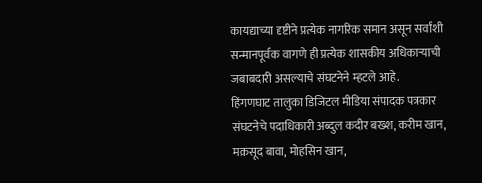कायद्याच्या दृष्टीने प्रत्येक नागरिक समान असून सर्वांशी सन्मानपूर्वक वागणे ही प्रत्येक शासकीय अधिकाऱ्याची जबाबदारी असल्याचे संघटनेने म्हटले आहे.
हिंगणघाट तालुका डिजिटल मीडिया संपादक पत्रकार संघटनेचे पदाधिकारी अब्दुल कदीर बख्श, करीम खान, मक़सूद बावा, मोहसिन खान,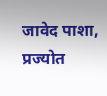जावेद पाशा, प्रज्योत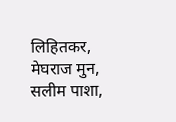लिहितकर, मेघराज मुन, सलीम पाशा,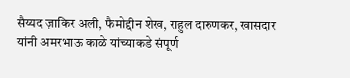सैय्यद ज़ाकिर अली, फैमोद्दीन शेख, राहुल दारुणकर, खासदार यांनी अमरभाऊ काळे यांच्याकडे संपूर्ण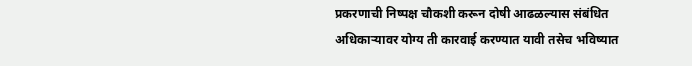प्रकरणाची निष्पक्ष चौकशी करून दोषी आढळल्यास संबंधित अधिकाऱ्यावर योग्य ती कारवाई करण्यात यावी तसेच भविष्यात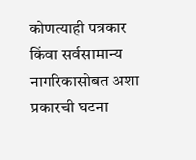कोणत्याही पत्रकार किंवा सर्वसामान्य नागरिकासोबत अशा प्रकारची घटना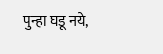पुन्हा घडू नये,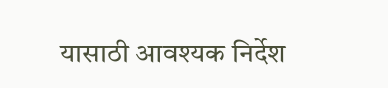यासाठी आवश्यक निर्देश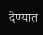देण्यात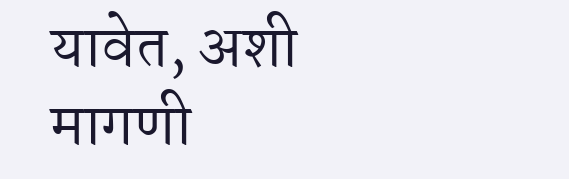यावेत, अशी मागणी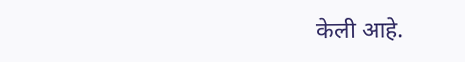केली आहे.